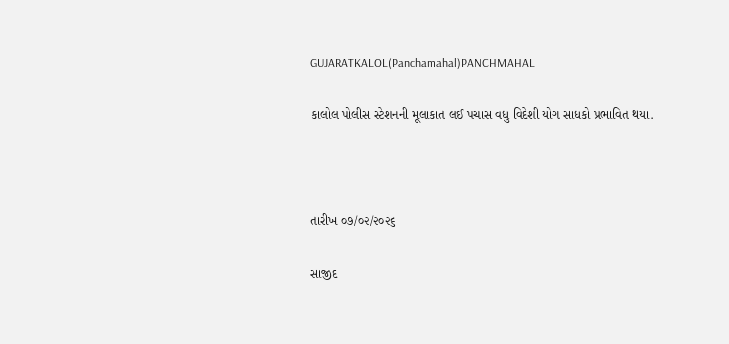GUJARATKALOL(Panchamahal)PANCHMAHAL

કાલોલ પોલીસ સ્ટેશનની મૂલાકાત લઈ પચાસ વધુ વિદેશી યોગ સાધકો પ્રભાવિત થયા.



તારીખ ૦૭/૦૨/૨૦૨૬

સાજીદ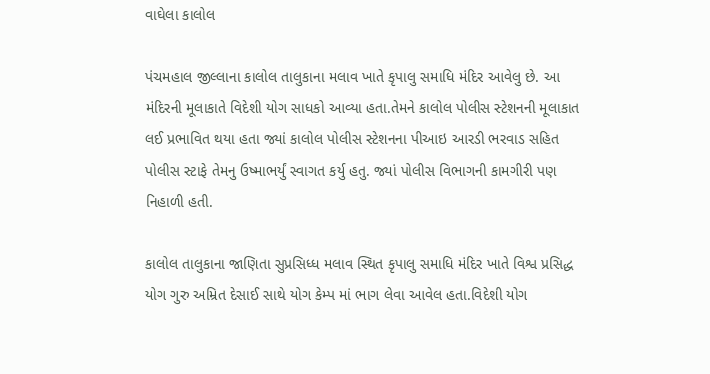વાઘેલા કાલોલ

પંચમહાલ જીલ્લાના કાલોલ તાલુકાના મલાવ ખાતે કૃપાલુ સમાધિ મંદિર આવેલુ છે. આ મંદિરની મૂલાકાતે વિદેશી યોગ સાધકો આવ્યા હતા.તેમને કાલોલ પોલીસ સ્ટેશનની મૂલાકાત લઈ પ્રભાવિત થયા હતા જ્યાં કાલોલ પોલીસ સ્ટેશનના પીઆઇ આરડી ભરવાડ સહિત પોલીસ સ્ટાફે તેમનુ ઉષ્માભર્યું સ્વાગત કર્યુ હતુ. જ્યાં પોલીસ વિભાગની કામગીરી પણ નિહાળી હતી.

કાલોલ તાલુકાના જાણિતા સુપ્રસિધ્ધ મલાવ સ્થિત કૃપાલુ સમાધિ મંદિર ખાતે વિશ્વ પ્રસિદ્ધ યોગ ગુરુ અમ્રિત દેસાઈ સાથે યોગ કેમ્પ માં ભાગ લેવા આવેલ હતા.વિદેશી યોગ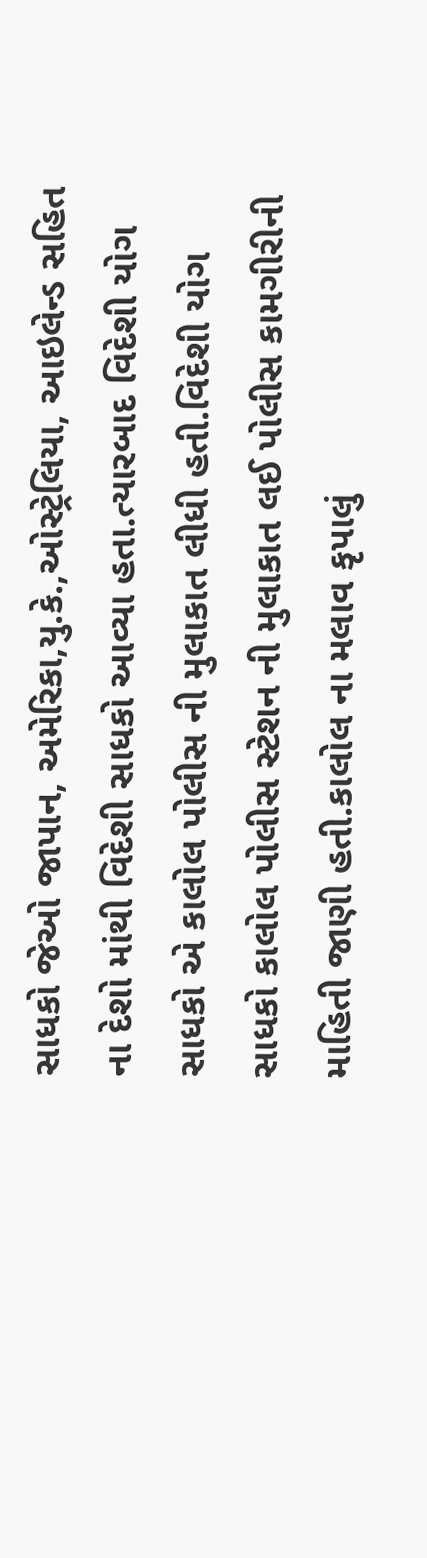સાધકો જેઓ જાપાન, અમેરિકા,યુ.કે.,ઓસ્ટ્રેલિયા, આઇલેન્ડ સહિત ના દેશો માંથી વિદેશી સાધકો આવ્યા હતા.ત્યારબાદ વિદેશી યોગ સાધકો એ કાલોલ પોલીસ ની મુલાકાત લીધી હતી.વિદેશી યોગ સાધકો કાલોલ પોલીસ સ્ટેશન ની મુલાકાત લઈ પોલીસ કામગીરીની માહિતી જાણી હતી.કાલોલ ના મલાવ કૃપાલું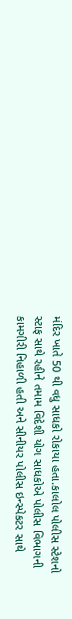મંદિર ખાતે 50 થી વધુ સાધકો રોકાયા હતા.કાલોલ પોલીસ સ્ટેશનો સ્ટાફ સાથે રહીને તમામ વિદેશી યોગ સાધકોએ પોલીસ વિભાગની કામગીરી નિહાળી હતી અને સીનીયર પોલીસ ઇન્સ્પેકટર સાથે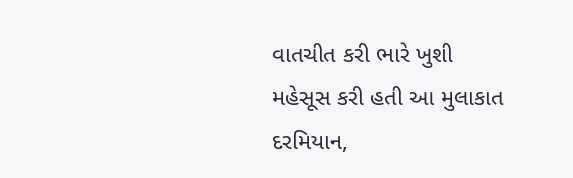વાતચીત કરી ભારે ખુશી મહેસૂસ કરી હતી આ મુલાકાત દરમિયાન,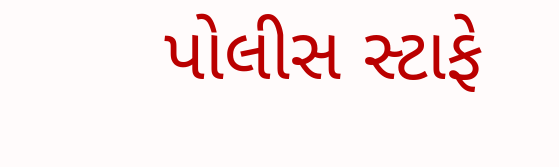પોલીસ સ્ટાફે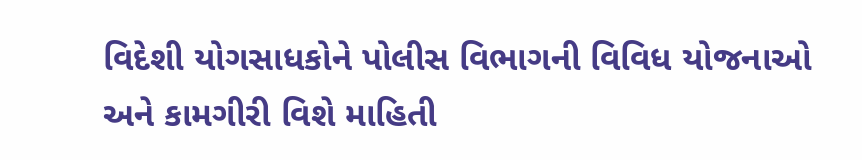વિદેશી યોગસાધકોને પોલીસ વિભાગની વિવિધ યોજનાઓ અને કામગીરી વિશે માહિતી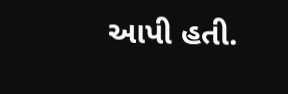આપી હતી.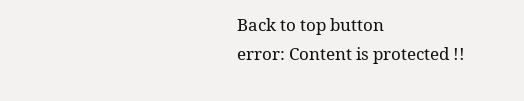Back to top button
error: Content is protected !!